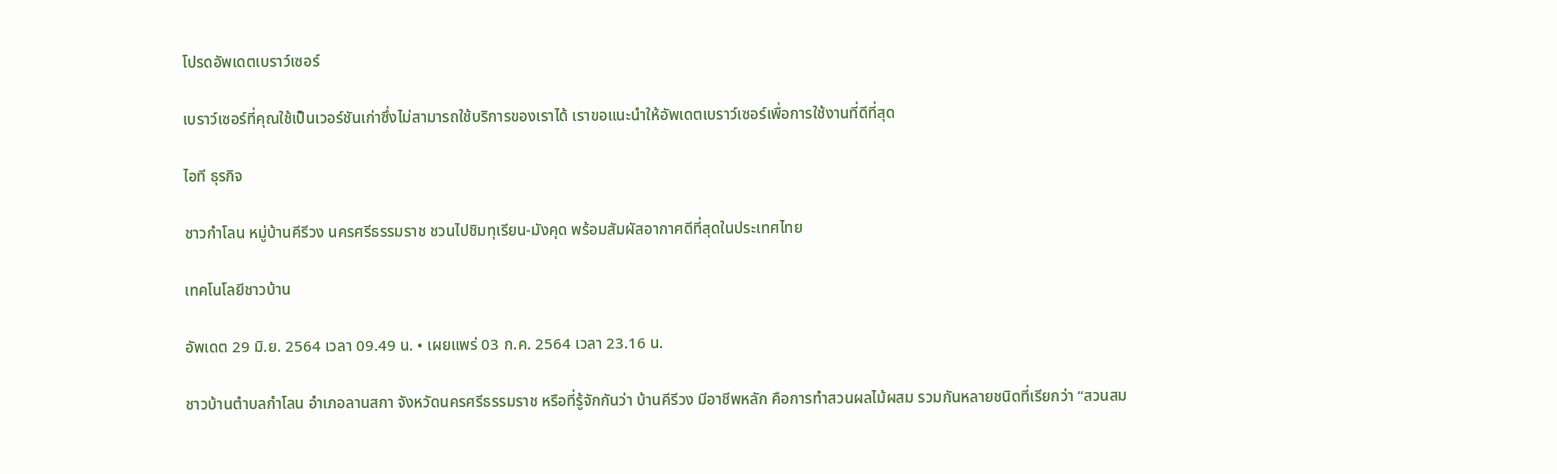โปรดอัพเดตเบราว์เซอร์

เบราว์เซอร์ที่คุณใช้เป็นเวอร์ชันเก่าซึ่งไม่สามารถใช้บริการของเราได้ เราขอแนะนำให้อัพเดตเบราว์เซอร์เพื่อการใช้งานที่ดีที่สุด

ไอที ธุรกิจ

ชาวกำโลน หมู่บ้านคีรีวง นครศรีธรรมราช ชวนไปชิมทุเรียน-มังคุด พร้อมสัมผัสอากาศดีที่สุดในประเทศไทย

เทคโนโลยีชาวบ้าน

อัพเดต 29 มิ.ย. 2564 เวลา 09.49 น. • เผยแพร่ 03 ก.ค. 2564 เวลา 23.16 น.

ชาวบ้านตำบลกำโลน อำเภอลานสกา จังหวัดนครศรีธรรมราช หรือที่รู้จักกันว่า บ้านคีรีวง มีอาชีพหลัก คือการทำสวนผลไม้ผสม รวมกันหลายชนิดที่เรียกว่า “สวนสม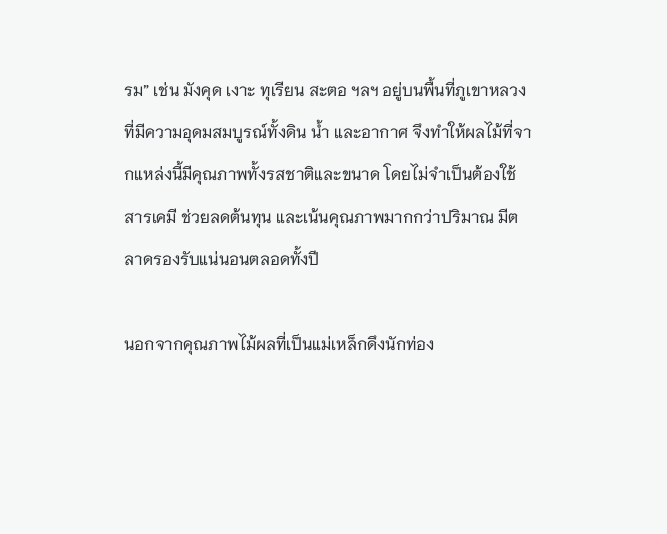รม” เช่น มังคุด เงาะ ทุเรียน สะตอ ฯลฯ อยู่บนพื้นที่ภูเขาหลวงที่มีความอุดมสมบูรณ์ทั้งดิน น้ำ และอากาศ จึงทำให้ผลไม้ที่จากแหล่งนี้มีคุณภาพทั้งรสชาติและขนาด โดยไม่จำเป็นต้องใช้สารเคมี ช่วยลดต้นทุน และเน้นคุณภาพมากกว่าปริมาณ มีตลาดรองรับแน่นอนตลอดทั้งปี

นอกจากคุณภาพไม้ผลที่เป็นแม่เหล็กดึงนักท่อง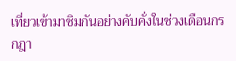เที่ยวเข้ามาชิมกันอย่างคับคั่งในช่วงเดือนกรกฎา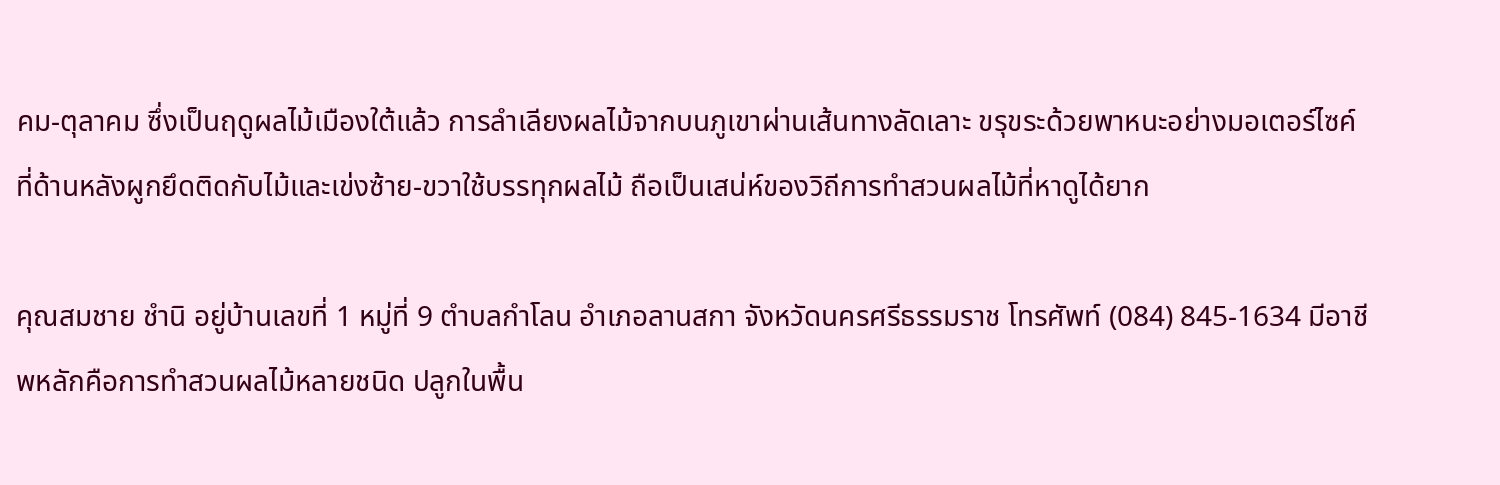คม-ตุลาคม ซึ่งเป็นฤดูผลไม้เมืองใต้แล้ว การลำเลียงผลไม้จากบนภูเขาผ่านเส้นทางลัดเลาะ ขรุขระด้วยพาหนะอย่างมอเตอร์ไซค์ที่ด้านหลังผูกยึดติดกับไม้และเข่งซ้าย-ขวาใช้บรรทุกผลไม้ ถือเป็นเสน่ห์ของวิถีการทำสวนผลไม้ที่หาดูได้ยาก

คุณสมชาย ชำนิ อยู่บ้านเลขที่ 1 หมู่ที่ 9 ตำบลกำโลน อำเภอลานสกา จังหวัดนครศรีธรรมราช โทรศัพท์ (084) 845-1634 มีอาชีพหลักคือการทำสวนผลไม้หลายชนิด ปลูกในพื้น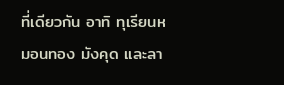ที่เดียวกัน อาทิ ทุเรียนหมอนทอง มังคุด และลา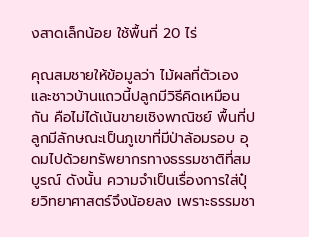งสาดเล็กน้อย ใช้พื้นที่ 20 ไร่

คุณสมชายให้ข้อมูลว่า ไม้ผลที่ตัวเองและชาวบ้านแถวนี้ปลูกมีวิธีคิดเหมือนกัน คือไม่ได้เน้นขายเชิงพาณิชย์ พื้นที่ปลูกมีลักษณะเป็นภูเขาที่มีป่าล้อมรอบ อุดมไปด้วยทรัพยากรทางธรรมชาติที่สมบูรณ์ ดังนั้น ความจำเป็นเรื่องการใส่ปุ๋ยวิทยาศาสตร์จึงน้อยลง เพราะธรรมชา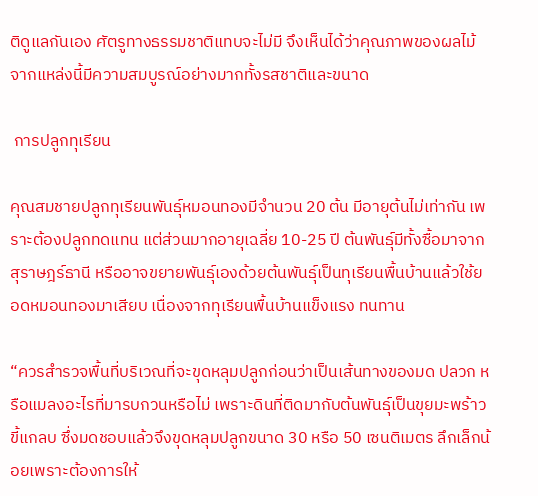ติดูแลกันเอง ศัตรูทางธรรมชาติแทบจะไม่มี จึงเห็นได้ว่าคุณภาพของผลไม้จากแหล่งนี้มีความสมบูรณ์อย่างมากทั้งรสชาติและขนาด

 การปลูกทุเรียน

คุณสมชายปลูกทุเรียนพันธุ์หมอนทองมีจำนวน 20 ต้น มีอายุต้นไม่เท่ากัน เพราะต้องปลูกทดแทน แต่ส่วนมากอายุเฉลี่ย 10-25 ปี ต้นพันธุ์มีทั้งซื้อมาจากสุราษฎร์ธานี หรืออาจขยายพันธุ์เองด้วยต้นพันธุ์เป็นทุเรียนพื้นบ้านแล้วใช้ยอดหมอนทองมาเสียบ เนื่องจากทุเรียนพื้นบ้านแข็งแรง ทนทาน

“ควรสำรวจพื้นที่บริเวณที่จะขุดหลุมปลูกก่อนว่าเป็นเส้นทางของมด ปลวก หรือแมลงอะไรที่มารบกวนหรือไม่ เพราะดินที่ติดมากับต้นพันธุ์เป็นขุยมะพร้าว ขี้แกลบ ซึ่งมดชอบแล้วจึงขุดหลุมปลูกขนาด 30 หรือ 50 เซนติเมตร ลึกเล็กน้อยเพราะต้องการให้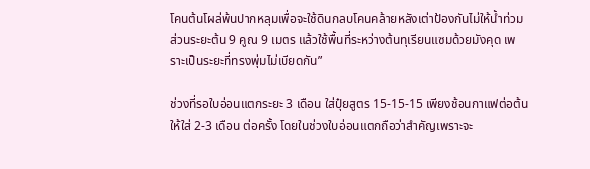โคนต้นโผล่พ้นปากหลุมเพื่อจะใช้ดินกลบโคนคล้ายหลังเต่าป้องกันไม่ให้น้ำท่วม ส่วนระยะต้น 9 คูณ 9 เมตร แล้วใช้พื้นที่ระหว่างต้นทุเรียนแซมด้วยมังคุด เพราะเป็นระยะที่ทรงพุ่มไม่เบียดกัน”

ช่วงที่รอใบอ่อนแตกระยะ 3 เดือน ใส่ปุ๋ยสูตร 15-15-15 เพียงช้อนกาแฟต่อต้น ให้ใส่ 2-3 เดือน ต่อครั้ง โดยในช่วงใบอ่อนแตกถือว่าสำคัญเพราะจะ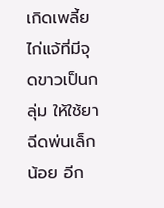เกิดเพลี้ยไก่แจ้ที่มีจุดขาวเป็นกลุ่ม ให้ใช้ยาฉีดพ่นเล็กน้อย อีก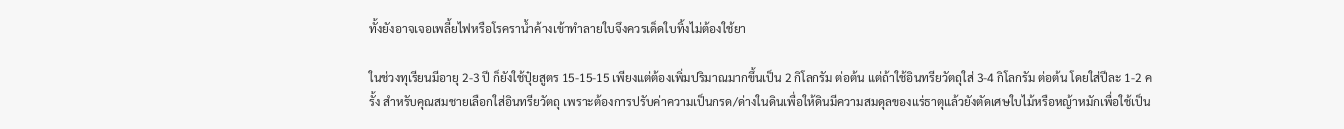ทั้งยังอาจเจอเพลี้ยไฟหรือโรคราน้ำค้างเข้าทำลายใบจึงควรเด็ดใบทิ้งไม่ต้องใช้ยา

ในช่วงทุเรียนมีอายุ 2-3 ปี ก็ยังใช้ปุ๋ยสูตร 15-15-15 เพียงแต่ต้องเพิ่มปริมาณมากขึ้นเป็น 2 กิโลกรัม ต่อต้น แต่ถ้าใช้อินทรียวัตถุใส่ 3-4 กิโลกรัม ต่อต้น โดยใส่ปีละ 1-2 ครั้ง สำหรับคุณสมชายเลือกใส่อินทรียวัตถุ เพราะต้องการปรับค่าความเป็นกรด/ด่างในดินเพื่อให้ดินมีความสมดุลของแร่ธาตุแล้วยังตัดเศษใบไม้หรือหญ้าหมักเพื่อใช้เป็น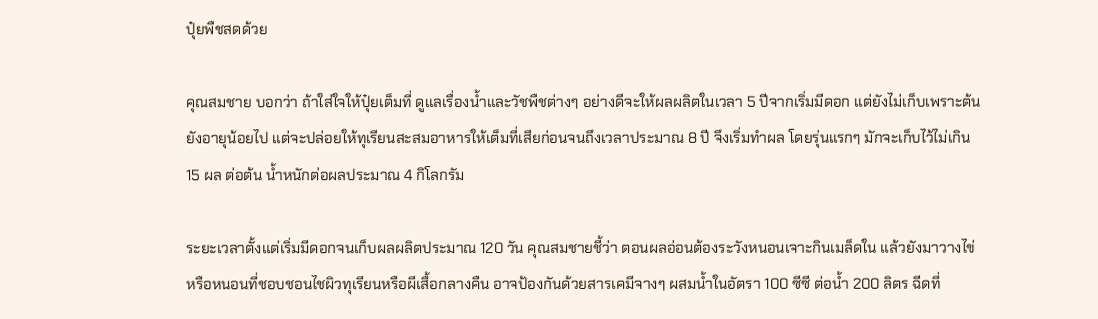ปุ๋ยพืชสดด้วย

คุณสมชาย บอกว่า ถ้าใส่ใจให้ปุ๋ยเต็มที่ ดูแลเรื่องน้ำและวัชพืชต่างๆ อย่างดีจะให้ผลผลิตในเวลา 5 ปีจากเริ่มมีดอก แต่ยังไม่เก็บเพราะต้นยังอายุน้อยไป แต่จะปล่อยให้ทุเรียนสะสมอาหารให้เต็มที่เสียก่อนจนถึงเวลาประมาณ 8 ปี จึงเริ่มทำผล โดยรุ่นแรกๆ มักจะเก็บไว้ไม่เกิน 15 ผล ต่อต้น น้ำหนักต่อผลประมาณ 4 กิโลกรัม

ระยะเวลาตั้งแต่เริ่มมีดอกจนเก็บผลผลิตประมาณ 120 วัน คุณสมชายชี้ว่า ตอนผลอ่อนต้องระวังหนอนเจาะกินเมล็ดใน แล้วยังมาวางไข่ หรือหนอนที่ชอบชอนไชผิวทุเรียนหรือผีเสื้อกลางคืน อาจป้องกันด้วยสารเคมีจางๆ ผสมน้ำในอัตรา 100 ซีซี ต่อน้ำ 200 ลิตร ฉีดที่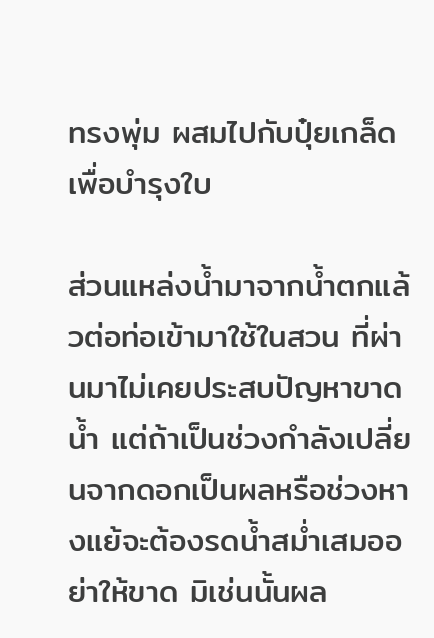ทรงพุ่ม ผสมไปกับปุ๋ยเกล็ดเพื่อบำรุงใบ

ส่วนแหล่งน้ำมาจากน้ำตกแล้วต่อท่อเข้ามาใช้ในสวน ที่ผ่านมาไม่เคยประสบปัญหาขาดน้ำ แต่ถ้าเป็นช่วงกำลังเปลี่ยนจากดอกเป็นผลหรือช่วงหางแย้จะต้องรดน้ำสม่ำเสมออย่าให้ขาด มิเช่นนั้นผล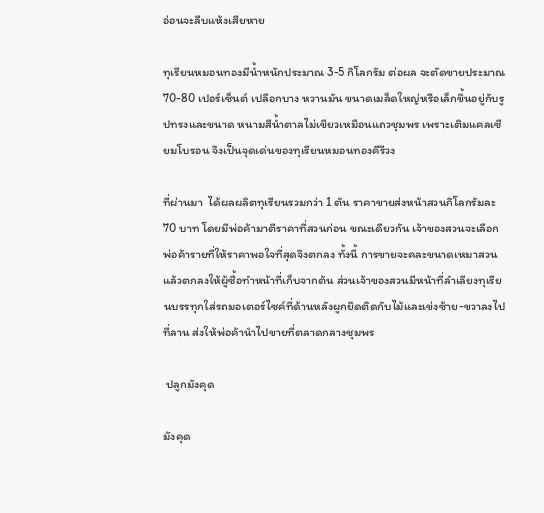อ่อนจะลีบแห้งเสียหาย

ทุเรียนหมอนทองมีน้ำหนักประมาณ 3-5 กิโลกรัม ต่อผล จะตัดขายประมาณ 70-80 เปอร์เซ็นต์ เปลือกบาง หวานมัน ขนาดเมล็ดใหญ่หรือเล็กขึ้นอยู่กับรูปทรงและขนาด หนามสีน้ำตาลไม่เขียวเหมือนแถวชุมพร เพราะเติมแคลเซียมโบรอน จึงเป็นจุดเด่นของทุเรียนหมอนทองคีรีวง

ที่ผ่านมา  ได้ผลผลิตทุเรียนรวมกว่า 1 ตัน ราคาขายส่งหน้าสวนกิโลกรัมละ 70 บาท โดยมีพ่อค้ามาตีราคาที่สวนก่อน ขณะเดียวกัน เจ้าของสวนจะเลือกพ่อค้ารายที่ให้ราคาพอใจที่สุดจึงตกลง ทั้งนี้ การขายจะคละขนาดเหมาสวน แล้วตกลงให้ผู้ซื้อทำหน้าที่เก็บจากต้น ส่วนเจ้าของสวนมีหน้าที่ลำเลียงทุเรียนบรรทุกใส่รถมอเตอร์ไซค์ที่ด้านหลังผูกยึดติดกับไม้และเข่งซ้าย-ขวาลงไปที่ลาน ส่งให้พ่อค้านำไปขายที่ตลาดกลางชุมพร

 ปลูกมังคุด

มังคุด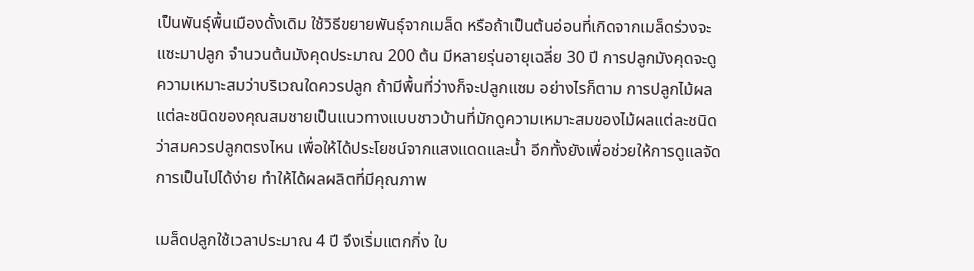เป็นพันธุ์พื้นเมืองดั้งเดิม ใช้วิธีขยายพันธุ์จากเมล็ด หรือถ้าเป็นต้นอ่อนที่เกิดจากเมล็ดร่วงจะแซะมาปลูก จำนวนต้นมังคุดประมาณ 200 ต้น มีหลายรุ่นอายุเฉลี่ย 30 ปี การปลูกมังคุดจะดูความเหมาะสมว่าบริเวณใดควรปลูก ถ้ามีพื้นที่ว่างก็จะปลูกแซม อย่างไรก็ตาม การปลูกไม้ผลแต่ละชนิดของคุณสมชายเป็นแนวทางแบบชาวบ้านที่มักดูความเหมาะสมของไม้ผลแต่ละชนิดว่าสมควรปลูกตรงไหน เพื่อให้ได้ประโยชน์จากแสงแดดและน้ำ อีกทั้งยังเพื่อช่วยให้การดูแลจัดการเป็นไปได้ง่าย ทำให้ได้ผลผลิตที่มีคุณภาพ

เมล็ดปลูกใช้เวลาประมาณ 4 ปี จึงเริ่มแตกกิ่ง ใบ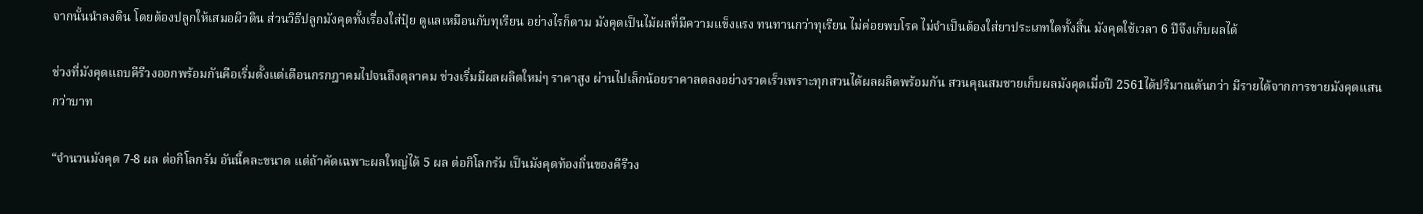จากนั้นนำลงดิน โดยต้องปลูกให้เสมอผิวดิน ส่วนวิธีปลูกมังคุดทั้งเรื่องใส่ปุ๋ย ดูแลเหมือนกับทุเรียน อย่างไรก็ตาม มังคุดเป็นไม้ผลที่มีความแข็งแรง ทนทานกว่าทุเรียน ไม่ค่อยพบโรค ไม่จำเป็นต้องใส่ยาประเภทใดทั้งสิ้น มังคุดใช้เวลา 6 ปีจึงเก็บผลได้

ช่วงที่มังคุดแถบคีรีวงออกพร้อมกันคือเริ่มตั้งแต่เดือนกรกฎาคมไปจนถึงตุลาคม ช่วงเริ่มมีผลผลิตใหม่ๆ ราคาสูง ผ่านไปเล็กน้อยราคาลดลงอย่างรวดเร็วเพราะทุกสวนได้ผลผลิตพร้อมกัน สวนคุณสมชายเก็บผลมังคุดเมื่อปี 2561ได้ปริมาณตันกว่า มีรายได้จากการขายมังคุดแสนกว่าบาท

“จำนวนมังคุด 7-8 ผล ต่อกิโลกรัม อันนี้คละขนาด แต่ถ้าคัดเฉพาะผลใหญ่ได้ 5 ผล ต่อกิโลกรัม เป็นมังคุดท้องถิ่นของคีรีวง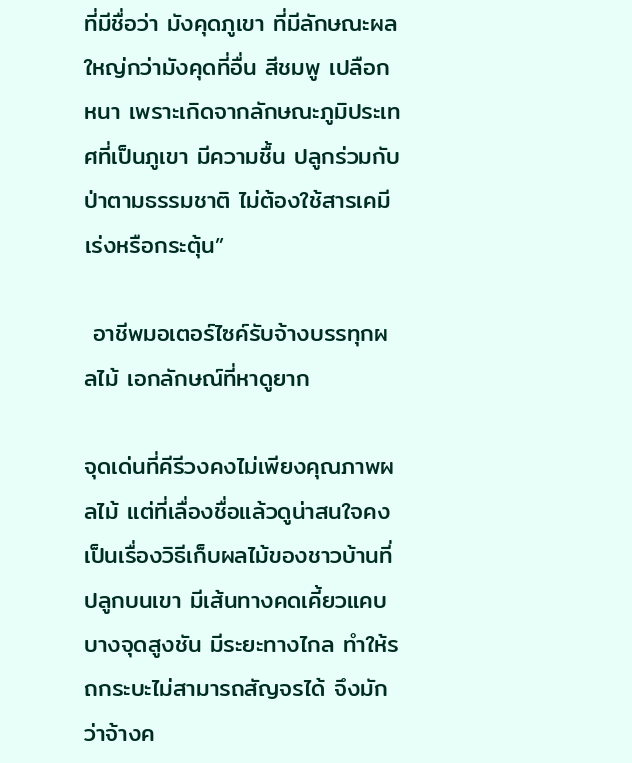ที่มีชื่อว่า มังคุดภูเขา ที่มีลักษณะผลใหญ่กว่ามังคุดที่อื่น สีชมพู เปลือกหนา เพราะเกิดจากลักษณะภูมิประเทศที่เป็นภูเขา มีความชื้น ปลูกร่วมกับป่าตามธรรมชาติ ไม่ต้องใช้สารเคมีเร่งหรือกระตุ้น”

 อาชีพมอเตอร์ไซค์รับจ้างบรรทุกผลไม้ เอกลักษณ์ที่หาดูยาก

จุดเด่นที่คีรีวงคงไม่เพียงคุณภาพผลไม้ แต่ที่เลื่องชื่อแล้วดูน่าสนใจคงเป็นเรื่องวิธีเก็บผลไม้ของชาวบ้านที่ปลูกบนเขา มีเส้นทางคดเคี้ยวแคบ บางจุดสูงชัน มีระยะทางไกล ทำให้รถกระบะไม่สามารถสัญจรได้ จึงมักว่าจ้างค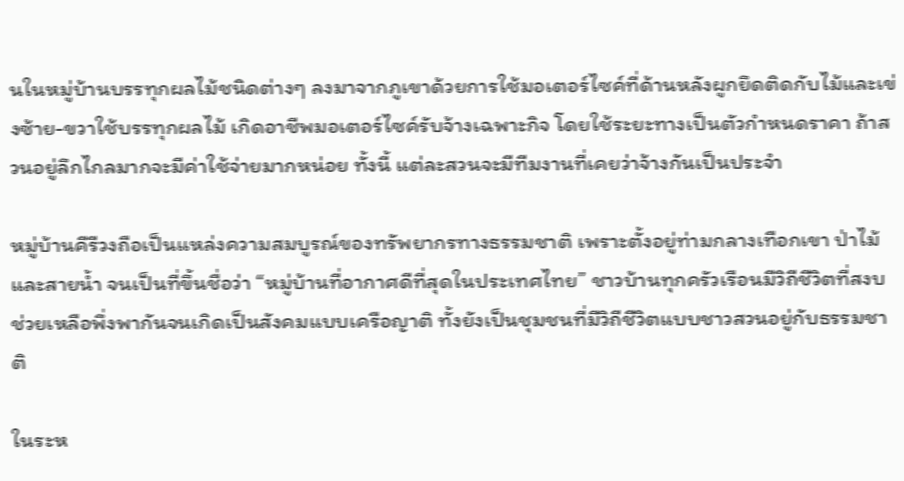นในหมู่บ้านบรรทุกผลไม้ชนิดต่างๆ ลงมาจากภูเขาด้วยการใช้มอเตอร์ไซค์ที่ด้านหลังผูกยึดติดกับไม้และเข่งซ้าย-ขวาใช้บรรทุกผลไม้ เกิดอาชีพมอเตอร์ไซค์รับจ้างเฉพาะกิจ โดยใช้ระยะทางเป็นตัวกำหนดราคา ถ้าสวนอยู่ลึกไกลมากจะมีค่าใช้จ่ายมากหน่อย ทั้งนี้ แต่ละสวนจะมีทีมงานที่เคยว่าจ้างกันเป็นประจำ

หมู่บ้านคีรีวงถือเป็นแหล่งความสมบูรณ์ของทรัพยากรทางธรรมชาติ เพราะตั้งอยู่ท่ามกลางเทือกเขา ป่าไม้และสายน้ำ จนเป็นที่ขึ้นชื่อว่า “หมู่บ้านที่อากาศดีที่สุดในประเทศไทย” ชาวบ้านทุกครัวเรือนมีวิถีชีวิตที่สงบช่วยเหลือพึ่งพากันจนเกิดเป็นสังคมแบบเครือญาติ ทั้งยังเป็นชุมชนที่มีวิถีชีวิตแบบชาวสวนอยู่กับธรรมชาติ

ในระห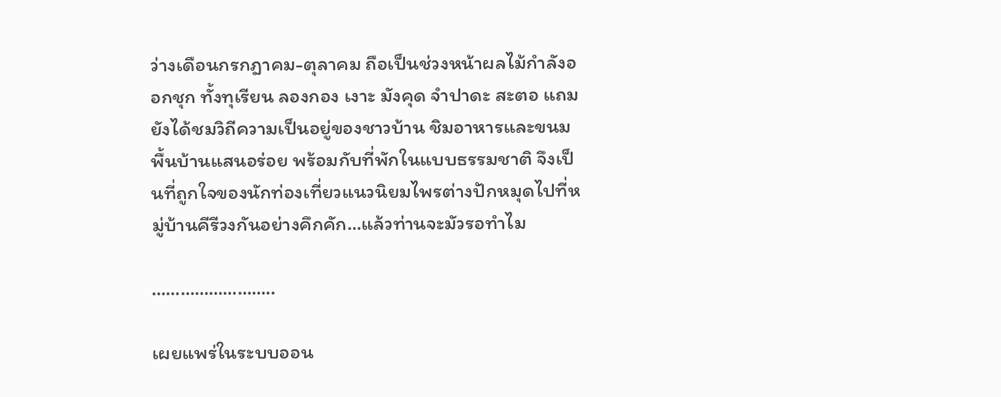ว่างเดือนกรกฎาคม-ตุลาคม ถือเป็นช่วงหน้าผลไม้กำลังออกชุก ทั้งทุเรียน ลองกอง เงาะ มังคุด จำปาดะ สะตอ แถมยังได้ชมวิถีความเป็นอยู่ของชาวบ้าน ชิมอาหารและขนมพื้นบ้านแสนอร่อย พร้อมกับที่พักในแบบธรรมชาติ จึงเป็นที่ถูกใจของนักท่องเที่ยวแนวนิยมไพรต่างปักหมุดไปที่หมู่บ้านคีรีวงกันอย่างคึกคัก…แล้วท่านจะมัวรอทำไม

……………………..

เผยแพร่ในระบบออน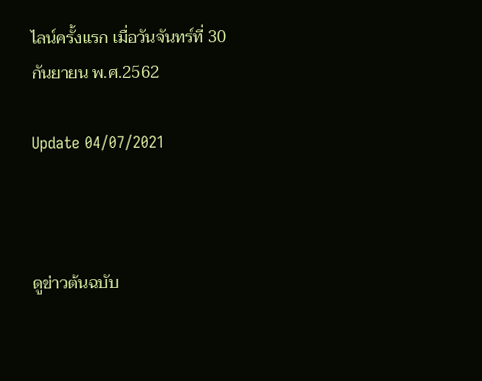ไลน์ครั้งแรก เมื่อวันจันทร์ที่ 30 กันยายน พ.ศ.2562

Update 04/07/2021



ดูข่าวต้นฉบับ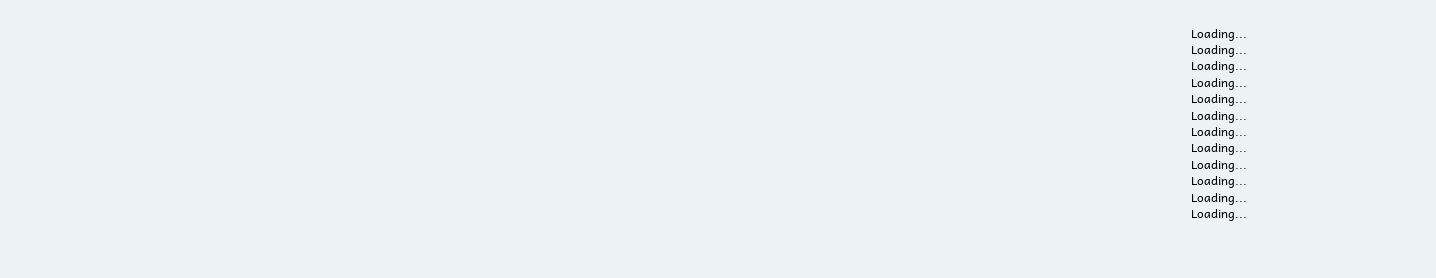Loading...
Loading...
Loading...
Loading...
Loading...
Loading...
Loading...
Loading...
Loading...
Loading...
Loading...
Loading...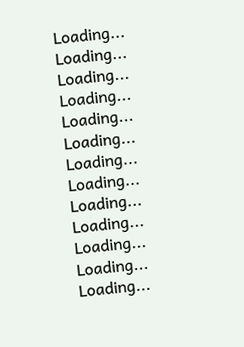Loading...
Loading...
Loading...
Loading...
Loading...
Loading...
Loading...
Loading...
Loading...
Loading...
Loading...
Loading...
Loading...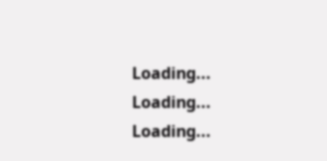Loading...
Loading...
Loading...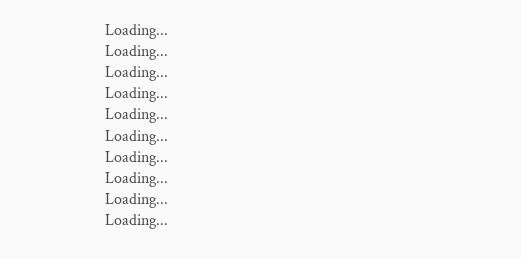Loading...
Loading...
Loading...
Loading...
Loading...
Loading...
Loading...
Loading...
Loading...
Loading...